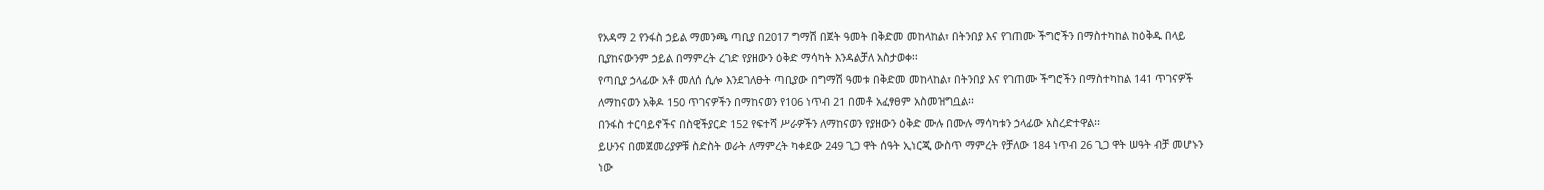የአዳማ 2 የንፋስ ኃይል ማመንጫ ጣቢያ በ2017 ግማሽ በጀት ዓመት በቅድመ መከላከል፣ በትንበያ እና የገጠሙ ችግሮችን በማስተካከል ከዕቅዱ በላይ ቢያከናውንም ኃይል በማምረት ረገድ የያዘውን ዕቅድ ማሳካት እንዳልቻለ አስታወቀ፡፡
የጣቢያ ኃላፊው አቶ መለሰ ሲሎ እንደገለፁት ጣቢያው በግማሽ ዓመቱ በቅድመ መከላከል፣ በትንበያ እና የገጠሙ ችግሮችን በማስተካከል 141 ጥገናዎች ለማከናወን አቅዶ 150 ጥገናዎችን በማከናወን የ106 ነጥብ 21 በመቶ አፈፃፀም አስመዝግቧል፡፡
በንፋስ ተርባይኖችና በስዊችያርድ 152 የፍተሻ ሥራዎችን ለማከናወን የያዘውን ዕቅድ ሙሉ በሙሉ ማሳካቱን ኃላፊው አስረድተዋል፡፡
ይሁንና በመጀመሪያዎቹ ስድስት ወራት ለማምረት ካቀደው 249 ጊጋ ዋት ሰዓት ኢነርጂ ውስጥ ማምረት የቻለው 184 ነጥብ 26 ጊጋ ዋት ሠዓት ብቻ መሆኑን ነው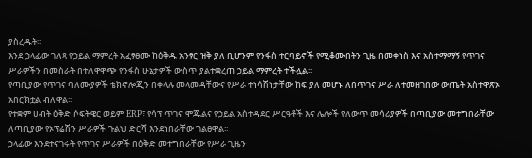ያስረዱት፡፡
እንደ ኃላፊው ገለጻ የኃይል ማምረት አፈፃፀሙ ከዕቅዱ አንፃር ዝቅ ያለ ቢሆንም የንፋስ ተርባይኖች የሚቆሙበትን ጊዜ በመቀነስ እና አስተማማኝ የጥገና ሥራዎችን በመስራት በተለዋዋጭ የንፋስ ሁኔታዎች ውስጥ ያልተቋረጠ ኃይል ማምረት ተችሏል፡፡
የጣቢያው የጥገና ባለሙያዎች ቴክኖሎጂን በቀላሉ መላመዳቸውና የሥራ ተነሳሽነታቸው ከፍ ያለ መሆኑ ለበጥገና ሥራ ለተመዘገበው ውጤት አስተዋጽኦ አበርክቷል ብለዋል፡፡
የተቋም ሀብት ዕቅድ ሶፍትዌር ወይም ERP፣ የሳፕ ጥገና ሞጁልና የኃይል አስተዳደር ሥርዓቶች እና ሌሎች የለውጥ መሳሪያዎች በጣቢያው መተግበራቸው ለጣቢያው የኦፕሬሽን ሥራዎች ጉልህ ድርሻ እንደነበራቸው ገልፀዋል፡፡
ኃላፊው እንደተናገሩት የጥገና ሥራዎች በዕቅድ መተግበራቸው የሥራ ጊዜን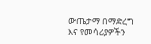ውጤታማ በማድረግ እና የመሳሪያዎችን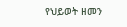የህይወት ዘመን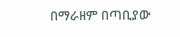በማራዘም በጣቢያው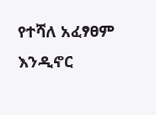የተሻለ አፈፃፀም እንዲኖር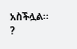አስችሏል፡፡
?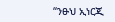“ንፁህ ኢነርጂ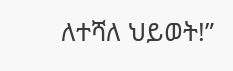ለተሻለ ህይወት!”